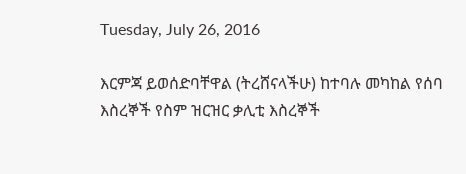Tuesday, July 26, 2016

እርምጃ ይወሰድባቸዋል (ትረሸናላችሁ) ከተባሉ መካከል የሰባ እስረኞች የስም ዝርዝር ቃሊቲ እስረኞች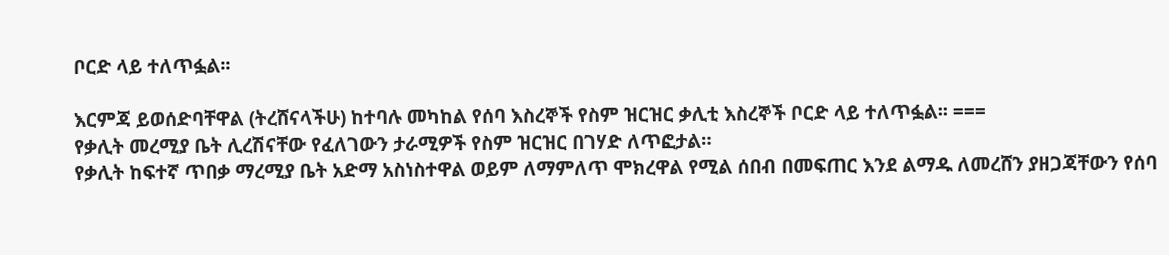ቦርድ ላይ ተለጥፏል፡፡

እርምጃ ይወሰድባቸዋል (ትረሸናላችሁ) ከተባሉ መካከል የሰባ እስረኞች የስም ዝርዝር ቃሊቲ እስረኞች ቦርድ ላይ ተለጥፏል፡፡ ===
የቃሊት መረሚያ ቤት ሊረሽናቸው የፈለገውን ታራሚዎች የስም ዝርዝር በገሃድ ለጥፎታል።
የቃሊት ከፍተኛ ጥበቃ ማረሚያ ቤት አድማ አስነስተዋል ወይም ለማምለጥ ሞክረዋል የሚል ሰበብ በመፍጠር እንደ ልማዱ ለመረሸን ያዘጋጃቸውን የሰባ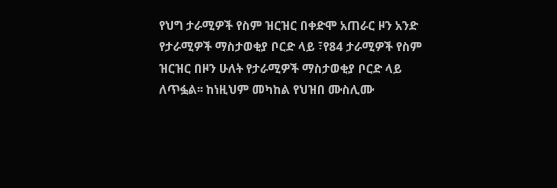የህግ ታራሚዎች የስም ዝርዝር በቀድሞ አጠራር ዞን አንድ የታራሚዎች ማስታወቂያ ቦርድ ላይ ፣የ84 ታራሚዎች የስም ዝርዝር በዞን ሁለት የታራሚዎች ማስታወቂያ ቦርድ ላይ ለጥፏል፡፡ ከነዚህም መካከል የህዝበ ሙስሊሙ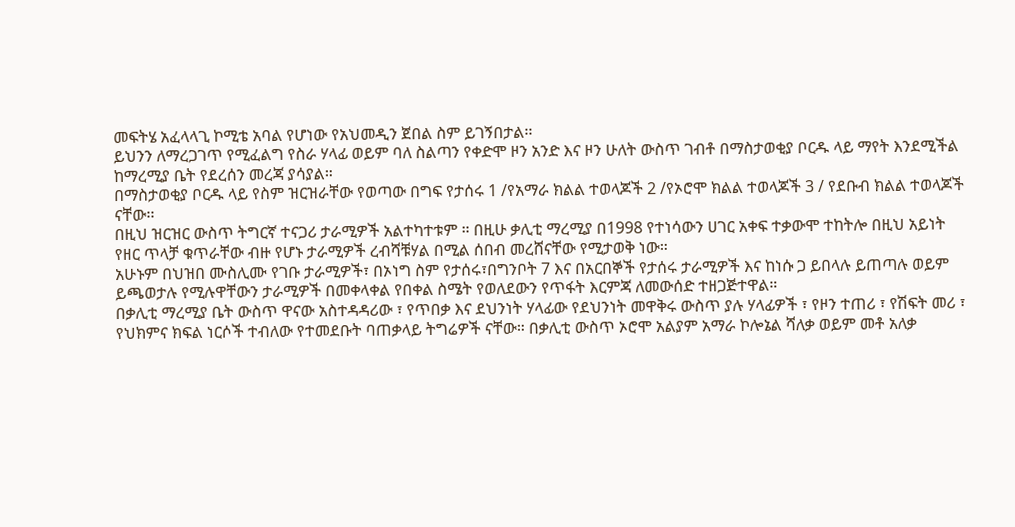መፍትሄ አፈላላጊ ኮሚቴ አባል የሆነው የአህመዲን ጀበል ስም ይገኝበታል፡፡
ይህንን ለማረጋገጥ የሚፈልግ የስራ ሃላፊ ወይም ባለ ስልጣን የቀድሞ ዞን አንድ እና ዞን ሁለት ውስጥ ገብቶ በማስታወቂያ ቦርዱ ላይ ማየት እንደሚችል ከማረሚያ ቤት የደረሰን መረጃ ያሳያል።
በማስታወቂያ ቦርዱ ላይ የስም ዝርዝራቸው የወጣው በግፍ የታሰሩ 1 /የአማራ ክልል ተወላጆች 2 /የኦሮሞ ክልል ተወላጆች 3 / የደቡብ ክልል ተወላጆች ናቸው፡፡
በዚህ ዝርዝር ውስጥ ትግርኛ ተናጋሪ ታራሚዎች አልተካተቱም ። በዚሁ ቃሊቲ ማረሚያ በ1998 የተነሳውን ሀገር አቀፍ ተቃውሞ ተከትሎ በዚህ አይነት የዘር ጥላቻ ቁጥራቸው ብዙ የሆኑ ታራሚዎች ረብሻቹሃል በሚል ሰበብ መረሸናቸው የሚታወቅ ነው።
አሁኑም በህዝበ ሙስሊሙ የገቡ ታራሚዎች፣ በኦነግ ስም የታሰሩ፣በግንቦት 7 እና በአርበኞች የታሰሩ ታራሚዎች እና ከነሱ ጋ ይበላሉ ይጠጣሉ ወይም ይጫወታሉ የሚሉዋቸውን ታራሚዎች በመቀላቀል የበቀል ስሜት የወለደውን የጥፋት እርምጃ ለመውሰድ ተዘጋጅተዋል።
በቃሊቲ ማረሚያ ቤት ውስጥ ዋናው አስተዳዳሪው ፣ የጥበቃ እና ደህንነት ሃላፊው የደህንነት መዋቅሩ ውስጥ ያሉ ሃላፊዎች ፣ የዞን ተጠሪ ፣ የሽፍት መሪ ፣ የህክምና ክፍል ነርሶች ተብለው የተመደቡት ባጠቃላይ ትግሬዎች ናቸው። በቃሊቲ ውስጥ ኦሮሞ አልያም አማራ ኮሎኔል ሻለቃ ወይም መቶ አለቃ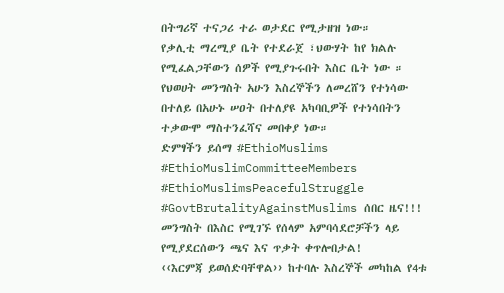በትግሪኛ ተናጋሪ ተራ ወታደር የሚታዘዝ ነው።
የቃሊቲ ማረሚያ ቤት የተደራጀ ፣ህውሃት ከየ ክልሉ የሚፈልጋቸውን ሰዎች የሚያጉሩበት እስር ቤት ነው ። የህወሀት መንግስት አሁን እስረኞችን ለመረሸን የተነሳው በተለይ በአሁኑ ሠዐት በተለያዩ አካባቢዎች የተነሳበትን ተቃውሞ ማስተንፈሻና መበቀያ ነው።
ድምፃችን ይሰማ #EthioMuslims #EthioMuslimCommitteeMembers #EthioMuslimsPeacefulStruggle #GovtBrutalityAgainstMuslims ሰበር ዜና!!! መንግስት በእስር የሚገኙ የሰላም አምባሳደሮቻችን ላይ የሚያደርሰውን ጫና እና ጥቃት ቀጥሎበታል!
‹‹እርምጃ ይወሰድባቸዋል›› ከተባሉ እስረኞች መካከል የ4ቱ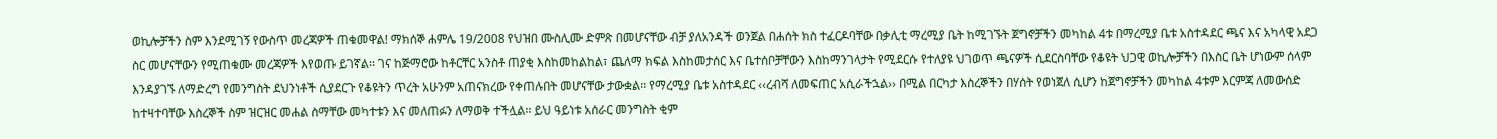ወኪሎቻችን ስም እንደሚገኝ የውስጥ መረጃዎች ጠቁመዋል! ማክሰኞ ሐምሌ 19/2008 የህዝበ ሙስሊሙ ድምጽ በመሆናቸው ብቻ ያለአንዳች ወንጀል በሐሰት ክስ ተፈርዶባቸው በቃሊቲ ማረሚያ ቤት ከሚገኙት ጀግኖቻችን መካከል 4ቱ በማረሚያ ቤቱ አስተዳደር ጫና እና አካላዊ አደጋ ስር መሆናቸውን የሚጠቁሙ መረጃዎች እየወጡ ይገኛል፡፡ ገና ከጅማሮው ከቶርቸር አንስቶ ጠያቂ እስከመከልከል፣ ጨለማ ክፍል እስከመታሰር እና ቤተሰቦቻቸውን እስከማንገላታት የሚደርሱ የተለያዩ ህገወጥ ጫናዎች ሲደርስባቸው የቆዩት ህጋዊ ወኪሎቻችን በእስር ቤት ሆነውም ሰላም እንዳያገኙ ለማድረግ የመንግስት ደህንነቶች ሲያደርጉ የቆዩትን ጥረት አሁንም አጠናክረው የቀጠሉበት መሆናቸው ታውቋል፡፡ የማረሚያ ቤቱ አስተዳደር ‹‹ረብሻ ለመፍጠር አሲራችኋል›› በሚል በርካታ እስረኞችን በሃሰት የወነጀለ ሲሆን ከጀግኖቻችን መካከል 4ቱም እርምጃ ለመውሰድ ከተዛተባቸው እስረኞች ስም ዝርዝር መሐል ስማቸው መካተቱን እና መለጠፉን ለማወቅ ተችሏል፡፡ ይህ ዓይነቱ አሰራር መንግስት ቂም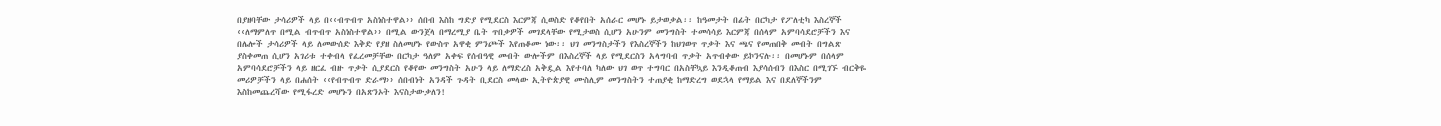በያዘባቸው ታሳሪዎች ላይ በ‹‹ብጥብጥ አስነስተዋል›› ሰበብ እስከ ግድያ የሚደርስ እርምጃ ሲወስድ የቆየበት አሰራር መሆኑ ይታወቃል፡፡ ከዓመታት በፊት በርካታ የፖለቲካ እስረኞች ‹‹ለማምለጥ በሚል ብጥብጥ አስነስተዋል›› በሚል ውንጀላ በማረሚያ ቤት ጥበቃዎች መገደላቸው የሚታወስ ሲሆን አሁንም መንግስት ተመሳሳይ እርምጃ በሰላም አምባሳደሮቻችን እና በሌሎች ታሳሪዎች ላይ ለመውሰድ እቅድ የያዘ ስለመሆኑ የውስጥ አዋቂ ምንጮች እየጠቆሙ ነው፡፡ ህገ መንግስታችን የእስረኞችን ከህገወጥ ጥቃት እና ጫና የመጠበቅ መብት በግልጽ ያስቀመጠ ሲሆን አገሪቱ ተቀብላ የፈረመቻቸው በርካታ ዓለም አቀፍ የሰብዓዊ መብት ውሎችም በእስረኞች ላይ የሚደርስን አላግባብ ጥቃት አጥብቀው ይኮንናሉ፡፡ በመሆኑም በሰላም አምባሳደሮቻችን ላይ ዘርፈ ብዙ ጥቃት ሲያደርስ የቆየው መንግስት አሁን ላይ ለማድረስ አቅዷል እየተባለ ካለው ህገ ወጥ ተግባር በአስቸኳይ እንዲቆጠብ እያሳሰብን በእስር በሚገኙ ብርቅዬ መሪዎቻችን ላይ በሐሰት ‹‹የብጥብጥ ድራማ›› ሰበብነት አንዳች ጉዳት ቢደርስ መላው ኢትዮጵያዊ ሙስሊም መንግስትን ተጠያቂ ከማድረግ ወደኋላ የማይል እና በደለኞችንም እስከመጨረሻው የሚፋረድ መሆኑን በአጽንኦት እናስታውቃለን!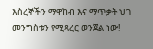እስረኞችን ማዋከብ እና ማጥቃት ህገ መንግስቱን የሚጻረር ወንጀል ነው!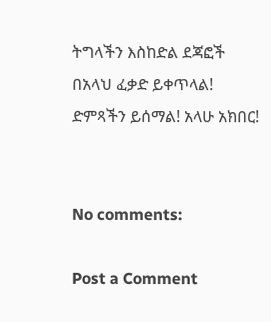ትግላችን እስከድል ደጃፎች በአላህ ፈቃድ ይቀጥላል! ድምጻችን ይሰማል! አላሁ አክበር!


No comments:

Post a Comment